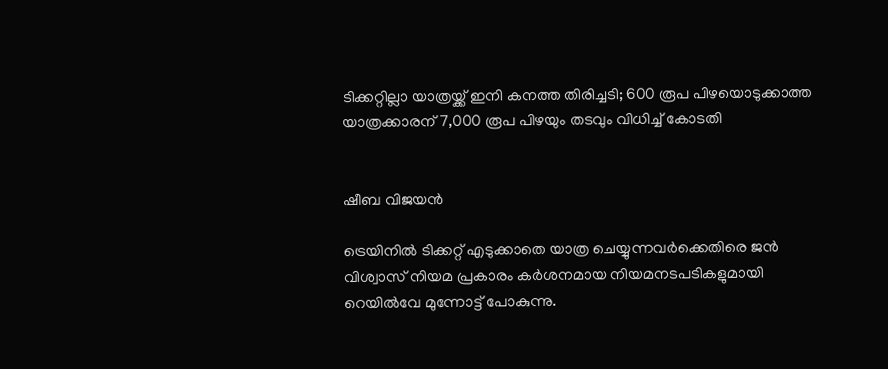ടിക്കറ്റില്ലാ യാത്രയ്ക്ക് ഇനി കനത്ത തിരിച്ചടി; 600 രൂപ പിഴയൊടുക്കാത്ത യാത്രക്കാരന് 7,000 രൂപ പിഴയും തടവും വിധിച്ച് കോടതി


ഷീബ വിജയൻ

ട്രെയിനില്‍ ടിക്കറ്റ് എടുക്കാതെ യാത്ര ചെയ്യുന്നവർക്കെതിരെ ജൻ വിശ്വാസ് നിയമ പ്രകാരം കര്‍ശനമായ നിയമനടപടികളുമായി റെയില്‍വേ മുന്നോട്ട് പോകുന്നു.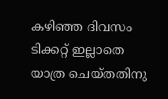കഴിഞ്ഞ ദിവസം ടിക്കറ്റ് ഇല്ലാതെ യാത്ര ചെയ്തതിനു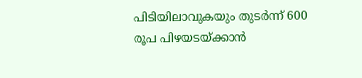പിടിയിലാവുകയും തുടർന്ന് 600 രൂപ പിഴയടയ്ക്കാൻ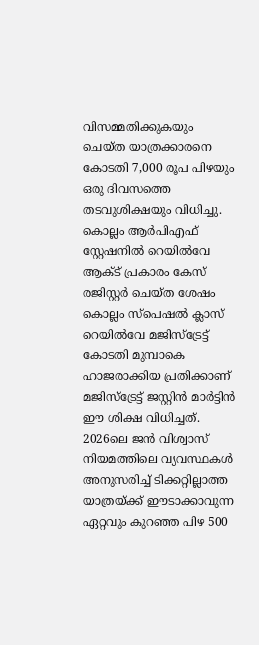വിസമ്മതിക്കുകയും ചെയ്ത യാത്രക്കാരനെ കോടതി 7,000 രൂപ പിഴയും ഒരു ദിവസത്തെ തടവുശിക്ഷയും വിധിച്ചു. കൊല്ലം ആർപിഎഫ് സ്റ്റേഷനിൽ റെയിൽവേ ആക്ട് പ്രകാരം കേസ് രജിസ്റ്റർ ചെയ്ത ശേഷം കൊല്ലം സ്പെഷൽ ക്ലാസ് റെയിൽവേ മജിസ്ട്രേട്ട് കോടതി മുമ്പാകെ ഹാജരാക്കിയ പ്രതിക്കാണ് മജിസ്ട്രേട്ട് ജസ്റ്റിൻ മാർട്ടിൻ ഈ ശിക്ഷ വിധിച്ചത്. 2026ലെ ജൻ വിശ്വാസ് നിയമത്തിലെ വ്യവസ്ഥകൾ അനുസരിച്ച് ടിക്കറ്റില്ലാത്ത യാത്രയ്ക്ക് ഈടാക്കാവുന്ന ഏറ്റവും കുറഞ്ഞ പിഴ 500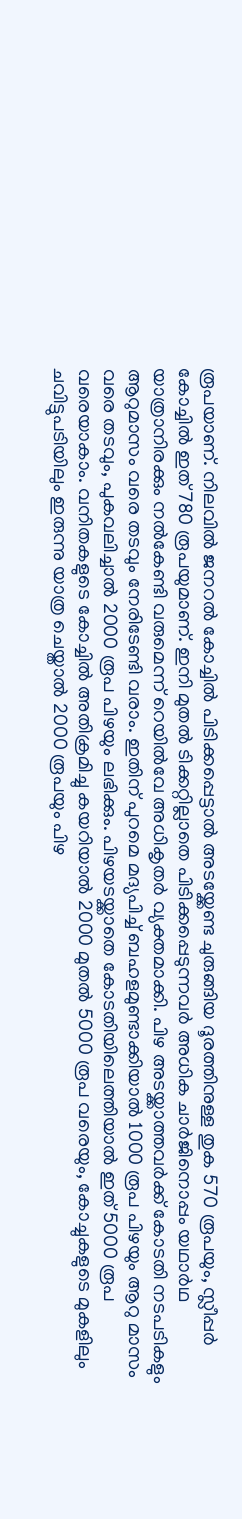രൂപയാണ്. നിലവിൽ ജനറൽ കോച്ചിൽ പിടിക്കപ്പെട്ടാൽ അടയ്ക്കേണ്ട ചുരുങ്ങിയ ദൂരത്തിനുള്ള തുക 570 രൂപയും, സ്ലീപ്പർ കോച്ചിൽ ഇത് 780 രൂപയുമാണ്. ഇനി മുതൽ ടിക്കറ്റില്ലാതെ പിടിക്കപ്പെടുന്നവർ അധിക ചാർജിനൊപ്പം യഥാർഥ യാത്രാനിരക്കും നൽകേണ്ടി വരുമെന്ന് റെയിൽവേ അധികൃതർ വ്യക്തമാക്കി. പിഴ അടയ്ക്കാത്തവർക്ക് കോടതി നടപടികളും ആറുമാസം വരെ തടവും നേരിടേണ്ടി വരാം. ഇതിന് പുറമെ മദ്യപിച്ച് ബഹളമുണ്ടാക്കിയാൽ 1000 രൂപ പിഴയും ആറു മാസം വരെ തടവും, പുകവലിച്ചാൽ 2000 രൂപ പിഴയും ലഭിക്കും. പിഴയടയ്ക്കാതെ കോടതിയിലെത്തിയാൽ ഇത് 5000 രൂപ വരെയാകാം. വനിതകളുടെ കോച്ചിൽ അതിക്രമിച്ചു കയറിയാൽ 2000 മുതൽ 5000 രൂപ വരെയും, കോച്ചുകളുടെ മുകളിലും ചവിട്ടുപടിയിലും ഇരുന്നു യാത്ര ചെയ്താൽ 2000 രൂപയും പിഴ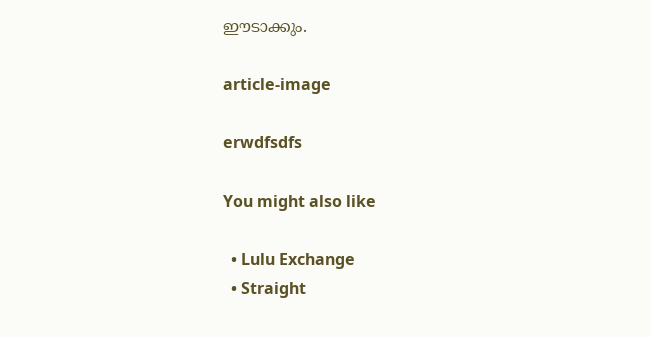ഈടാക്കും.

article-image

erwdfsdfs

You might also like

  • Lulu Exchange
  • Straight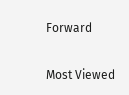Forward

Most Viewed